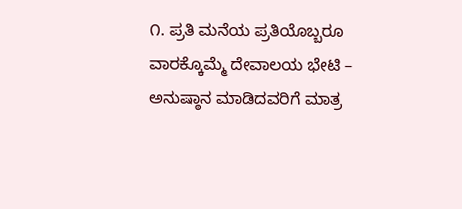೧. ಪ್ರತಿ ಮನೆಯ ಪ್ರತಿಯೊಬ್ಬರೂ ವಾರಕ್ಕೊಮ್ಮೆ ದೇವಾಲಯ ಭೇಟಿ – ಅನುಷ್ಠಾನ ಮಾಡಿದವರಿಗೆ ಮಾತ್ರ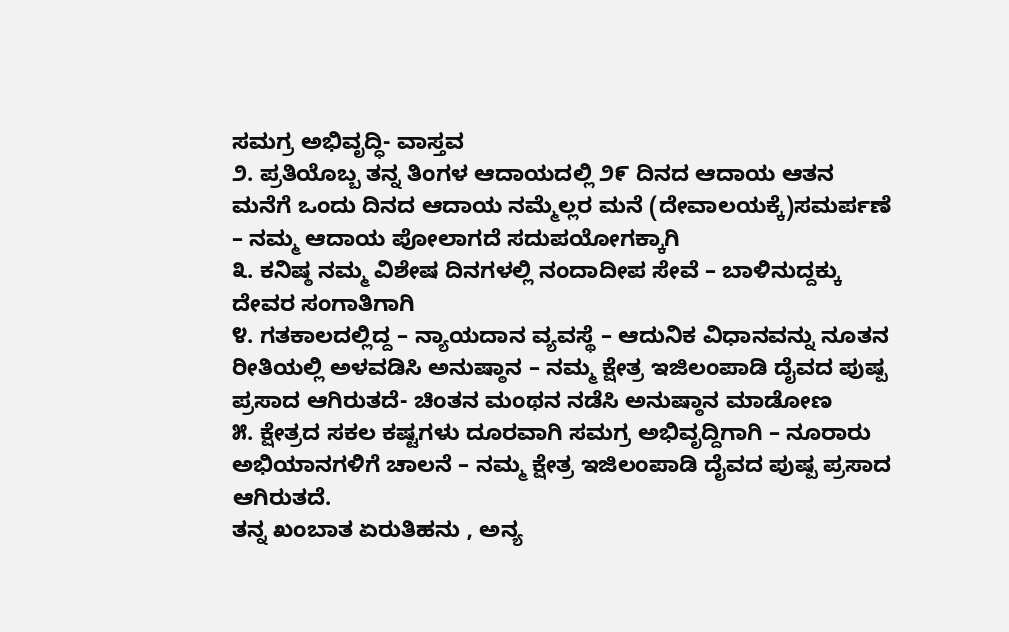ಸಮಗ್ರ ಅಭಿವೃದ್ಧಿ- ವಾಸ್ತವ
೨. ಪ್ರತಿಯೊಬ್ಬ ತನ್ನ ತಿಂಗಳ ಆದಾಯದಲ್ಲಿ ೨೯ ದಿನದ ಆದಾಯ ಆತನ ಮನೆಗೆ ಒಂದು ದಿನದ ಆದಾಯ ನಮ್ಮೆಲ್ಲರ ಮನೆ (ದೇವಾಲಯಕ್ಕೆ)ಸಮರ್ಪಣೆ – ನಮ್ಮ ಆದಾಯ ಪೋಲಾಗದೆ ಸದುಪಯೋಗಕ್ಕಾಗಿ
೩. ಕನಿಷ್ಠ ನಮ್ಮ ವಿಶೇಷ ದಿನಗಳಲ್ಲಿ ನಂದಾದೀಪ ಸೇವೆ – ಬಾಳಿನುದ್ದಕ್ಕು ದೇವರ ಸಂಗಾತಿಗಾಗಿ
೪. ಗತಕಾಲದಲ್ಲಿದ್ದ – ನ್ಯಾಯದಾನ ವ್ಯವಸ್ಥೆ – ಆದುನಿಕ ವಿಧಾನವನ್ನು ನೂತನ ರೀತಿಯಲ್ಲಿ ಅಳವಡಿಸಿ ಅನುಷ್ಠಾನ – ನಮ್ಮ ಕ್ಷೇತ್ರ ಇಜಿಲಂಪಾಡಿ ದೈವದ ಪುಷ್ಪ ಪ್ರಸಾದ ಆಗಿರುತದೆ- ಚಿಂತನ ಮಂಥನ ನಡೆಸಿ ಅನುಷ್ಠಾನ ಮಾಡೋಣ
೫. ಕ್ಷೇತ್ರದ ಸಕಲ ಕಷ್ಟಗಳು ದೂರವಾಗಿ ಸಮಗ್ರ ಅಭಿವೃದ್ದಿಗಾಗಿ – ನೂರಾರು ಅಭಿಯಾನಗಳಿಗೆ ಚಾಲನೆ – ನಮ್ಮ ಕ್ಷೇತ್ರ ಇಜಿಲಂಪಾಡಿ ದೈವದ ಪುಷ್ಪ ಪ್ರಸಾದ ಆಗಿರುತದೆ.
ತನ್ನ ಖಂಬಾತ ಏರುತಿಹನು , ಅನ್ಯ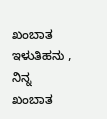ಖಂಬಾತ ಇಳುತಿಹನು , ನಿನ್ನ ಖಂಬಾತ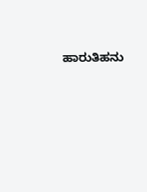ಹಾರುತಿಹನು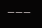———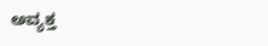ಅವ್ಯಕ್ತ